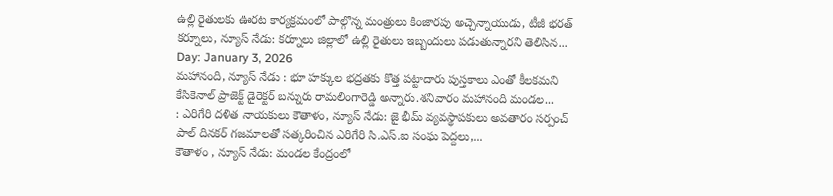ఉల్లి రైతులకు ఊరట కార్యక్రమంలో పాల్గొన్న మంత్రులు కింజారపు అచ్చెన్నాయుడు, టీజీ భరత్ కర్నూలు, న్యూస్ నేడు: కర్నూలు జిల్లాలో ఉల్లి రైతులు ఇబ్బందులు పడుతున్నారని తెలిసిన...
Day: January 3, 2026
మహానంది, న్యూస్ నేడు : భూ హక్కుల భద్రతకు కొత్త పట్టాదారు పుస్తకాలు ఎంతో కీలకమని కేసికెనాల్ ప్రాజెక్ట్ డైరెక్టర్ బన్నురు రామలింగారెడ్డి అన్నారు.శనివారం మహానంది మండల...
: ఎరిగేరి దళిత నాయకులు కౌతాళం, న్యూస్ నేడు: జై భీమ్ వ్యవస్థాపకులు అవతారం సర్పంచ్ పాల్ దినకర్ గజమాలతో సత్కరించిన ఎరిగేరి సి.ఎస్.ఐ సంఘ పెద్దలు,...
కౌతాళం , న్యూస్ నేడు: మండల కేంద్రంలో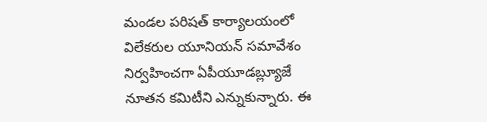మండల పరిషత్ కార్యాలయంలో విలేకరుల యూనియన్ సమావేశం నిర్వహించగా ఏపీయూడబ్ల్యూజే నూతన కమిటీని ఎన్నుకున్నారు. ఈ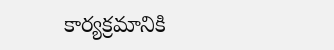కార్యక్రమానికి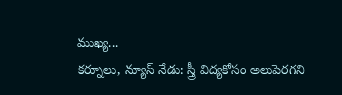ముఖ్య...
కర్నూలు, న్యూస్ నేడు: స్త్రీ విద్యకోసం అలుపెరగని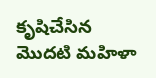కృషిచేసిన మొదటి మహిళా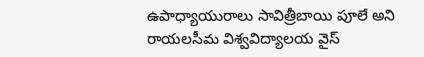ఉపాధ్యాయురాలు సావిత్రీబాయి పూలే అని రాయలసీమ విశ్వవిద్యాలయ వైస్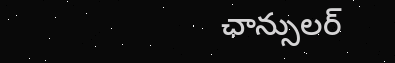ఛాన్సులర్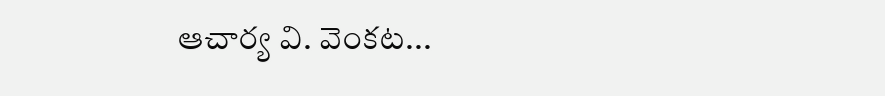ఆచార్య వి. వెంకట...